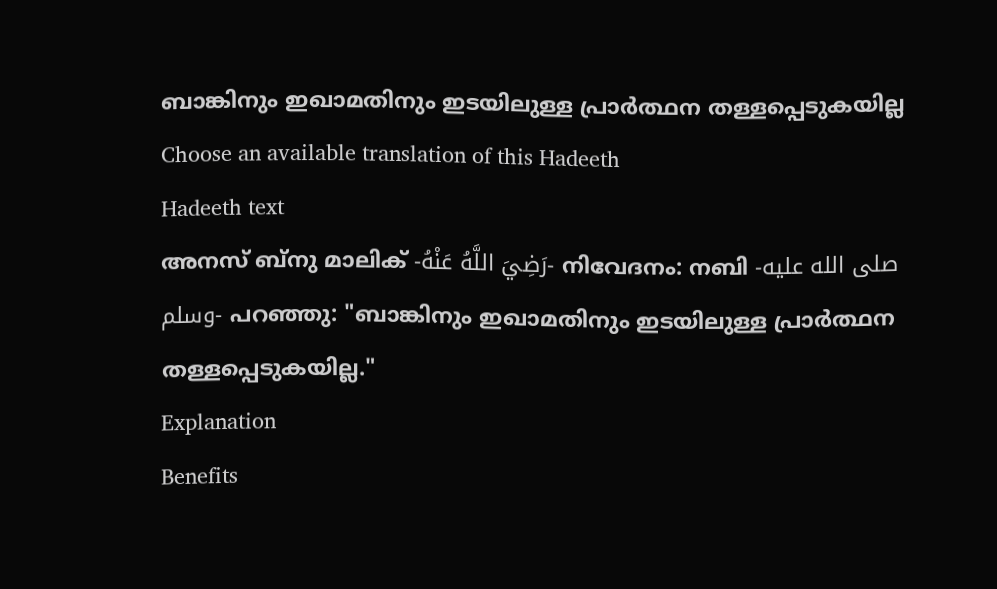ബാങ്കിനും ഇഖാമതിനും ഇടയിലുള്ള പ്രാർത്ഥന തള്ളപ്പെടുകയില്ല
Choose an available translation of this Hadeeth
Hadeeth text
അനസ് ബ്നു മാലിക് -رَضِيَ اللَّهُ عَنْهُ- നിവേദനം: നബി -صلى الله عليه وسلم- പറഞ്ഞു: "ബാങ്കിനും ഇഖാമതിനും ഇടയിലുള്ള പ്രാർത്ഥന തള്ളപ്പെടുകയില്ല."
Explanation
Benefits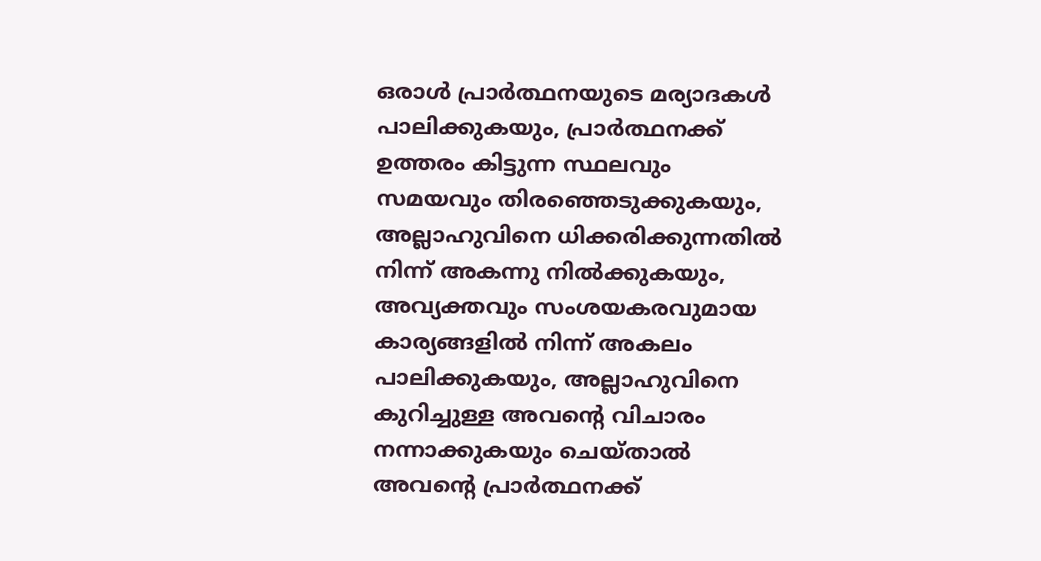ഒരാൾ പ്രാർത്ഥനയുടെ മര്യാദകൾ പാലിക്കുകയും, പ്രാർത്ഥനക്ക് ഉത്തരം കിട്ടുന്ന സ്ഥലവും സമയവും തിരഞ്ഞെടുക്കുകയും, അല്ലാഹുവിനെ ധിക്കരിക്കുന്നതിൽ നിന്ന് അകന്നു നിൽക്കുകയും, അവ്യക്തവും സംശയകരവുമായ കാര്യങ്ങളിൽ നിന്ന് അകലം പാലിക്കുകയും, അല്ലാഹുവിനെ കുറിച്ചുള്ള അവൻ്റെ വിചാരം നന്നാക്കുകയും ചെയ്താൽ അവൻ്റെ പ്രാർത്ഥനക്ക്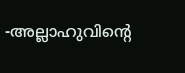-അല്ലാഹുവിൻ്റെ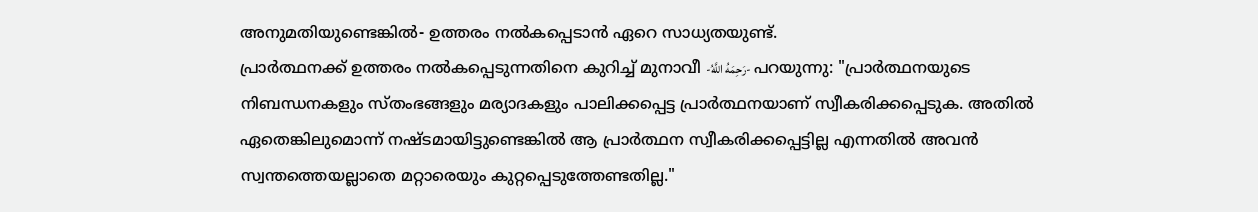അനുമതിയുണ്ടെങ്കിൽ- ഉത്തരം നൽകപ്പെടാൻ ഏറെ സാധ്യതയുണ്ട്.
പ്രാർത്ഥനക്ക് ഉത്തരം നൽകപ്പെടുന്നതിനെ കുറിച്ച് മുനാവീ -رَحِمَهُ اللَّهُ- പറയുന്നു: "പ്രാർത്ഥനയുടെ നിബന്ധനകളും സ്തംഭങ്ങളും മര്യാദകളും പാലിക്കപ്പെട്ട പ്രാർത്ഥനയാണ് സ്വീകരിക്കപ്പെടുക. അതിൽ ഏതെങ്കിലുമൊന്ന് നഷ്ടമായിട്ടുണ്ടെങ്കിൽ ആ പ്രാർത്ഥന സ്വീകരിക്കപ്പെട്ടില്ല എന്നതിൽ അവൻ സ്വന്തത്തെയല്ലാതെ മറ്റാരെയും കുറ്റപ്പെടുത്തേണ്ടതില്ല."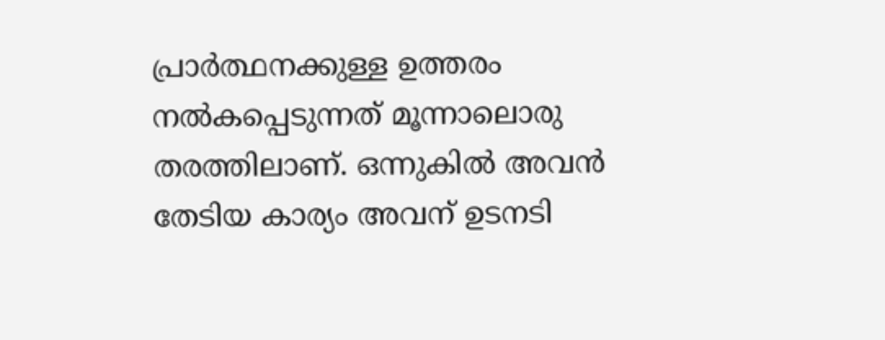പ്രാർത്ഥനക്കുള്ള ഉത്തരം നൽകപ്പെടുന്നത് മൂന്നാലൊരു തരത്തിലാണ്. ഒന്നുകിൽ അവൻ തേടിയ കാര്യം അവന് ഉടനടി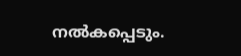നൽകപ്പെടും.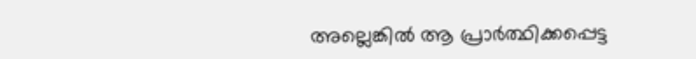അല്ലെങ്കിൽ ആ പ്രാർത്ഥിക്കപ്പെട്ട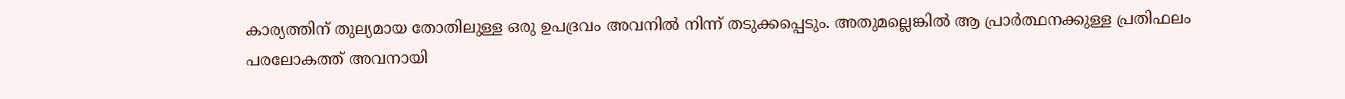കാര്യത്തിന് തുല്യമായ തോതിലുള്ള ഒരു ഉപദ്രവം അവനിൽ നിന്ന് തടുക്കപ്പെടും. അതുമല്ലെങ്കിൽ ആ പ്രാർത്ഥനക്കുള്ള പ്രതിഫലം പരലോകത്ത് അവനായി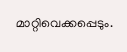മാറ്റിവെക്കപ്പെടും.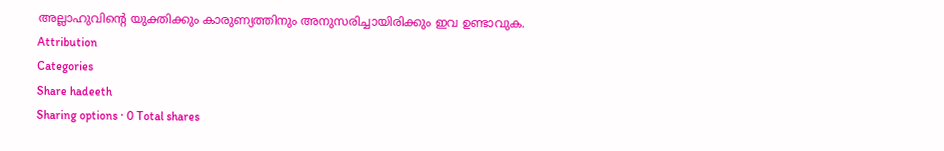അല്ലാഹുവിൻ്റെ യുക്തിക്കും കാരുണ്യത്തിനും അനുസരിച്ചായിരിക്കും ഇവ ഉണ്ടാവുക.
Attribution
Categories
Share hadeeth
Sharing options · 0 Total shares